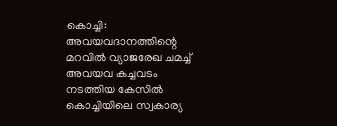കൊച്ചി: അവയവദാനത്തിന്റെ മറവിൽ വ്യാജരേഖ ചമച്ച് അവയവ കച്ചവടം നടത്തിയ കേസിൽ കൊച്ചിയിലെ സ്വകാര്യ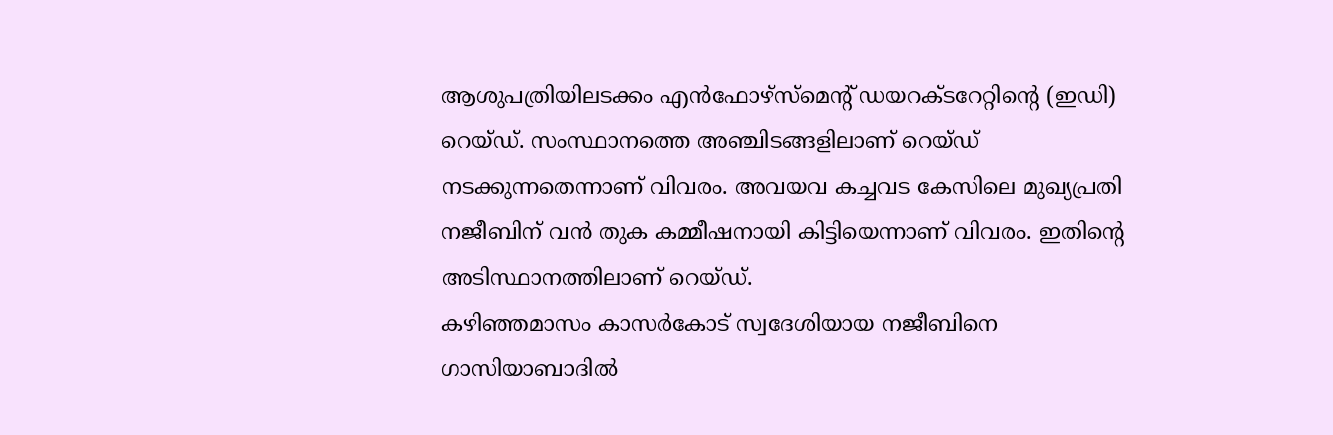ആശുപത്രിയിലടക്കം എൻഫോഴ്സ്മെന്റ് ഡയറക്ടറേറ്റിന്റെ (ഇഡി) റെയ്ഡ്. സംസ്ഥാനത്തെ അഞ്ചിടങ്ങളിലാണ് റെയ്ഡ് നടക്കുന്നതെന്നാണ് വിവരം. അവയവ കച്ചവട കേസിലെ മുഖ്യപ്രതി നജീബിന് വൻ തുക കമ്മീഷനായി കിട്ടിയെന്നാണ് വിവരം. ഇതിന്റെ അടിസ്ഥാനത്തിലാണ് റെയ്ഡ്.
കഴിഞ്ഞമാസം കാസർകോട് സ്വദേശിയായ നജീബിനെ ഗാസിയാബാദിൽ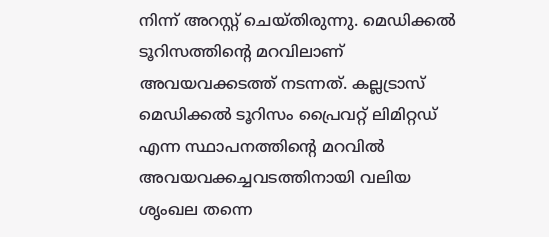നിന്ന് അറസ്റ്റ് ചെയ്തിരുന്നു. മെഡിക്കൽ ടൂറിസത്തിന്റെ മറവിലാണ് അവയവക്കടത്ത് നടന്നത്. കല്ലട്രാസ് മെഡിക്കൽ ടൂറിസം പ്രൈവറ്റ് ലിമിറ്റഡ് എന്ന സ്ഥാപനത്തിന്റെ മറവിൽ അവയവക്കച്ചവടത്തിനായി വലിയ ശൃംഖല തന്നെ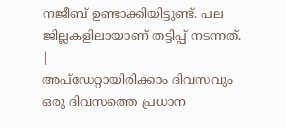നജീബ് ഉണ്ടാക്കിയിട്ടുണ്ട്. പല ജില്ലകളിലായാണ് തട്ടിപ്പ് നടന്നത്.
|
അപ്ഡേറ്റായിരിക്കാം ദിവസവും
ഒരു ദിവസത്തെ പ്രധാന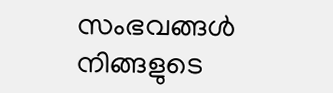സംഭവങ്ങൾ നിങ്ങളുടെ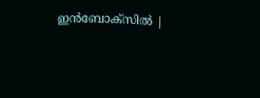ഇൻബോക്സിൽ |